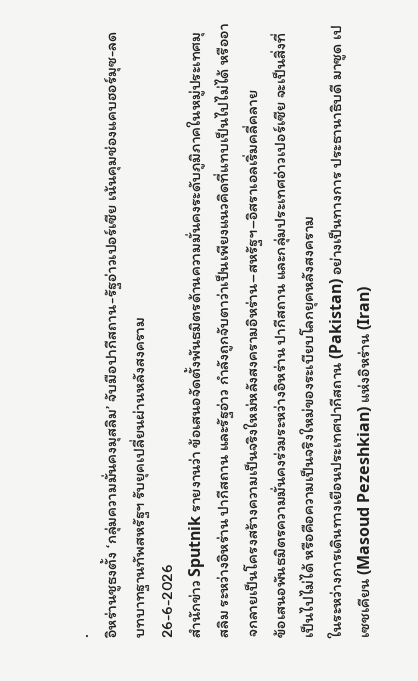.
อิหร่านชูธงตั้ง ‘กลุ่มความมั่นคงมุสลิม’ จับมือปากีสถาน-รัฐอ่าวเปอร์เซีย เน้นคุมช่องแคบฮอร์มุซ-ลดบทบาทฐานทัพสหรัฐฯ รับยุคเปลี่ยนผ่านหลังสงคราม
26-6-2026
สำนักข่าว Sputnik รายงานว่า ข้อเสนอจัดตั้งพันธมิตรด้านความมั่นคงระดับภูมิภาคในหมู่ประเทศมุสลิม ระหว่างอิหร่าน ปากีสถาน และรัฐอ่าว กำลังถูกจับตาว่าเป็นเพียงแนวคิดที่แทบเป็นไปไม่ได้ หรืออาจกลายเป็นโครงสร้างความเป็นจริงใหม่หลังสงครามอิหร่าน–สหรัฐฯ–อิสราเอลเริ่มคลี่คลาย
ข้อเสนอพันธมิตรความมั่นคงร่วมระหว่างอิหร่าน ปากีสถาน และกลุ่มประเทศอ่าวเปอร์เซีย จะเป็นสิ่งที่เป็นไปไม่ได้ หรือคือความเป็นจริงใหม่ของระเบียบโลกยุคหลังสงคราม
ในระหว่างการเดินทางเยือนประเทศปากีสถาน (Pakistan) อย่างเป็นทางการ ประธานาธิบดี มาซูด เปเซชเคียน (Masoud Pezeshkian) แห่งอิหร่าน (Iran)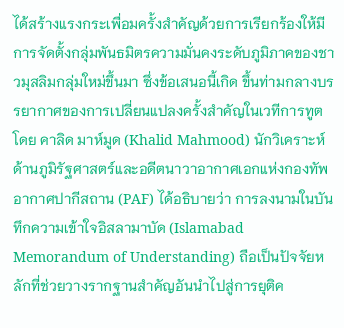ได้สร้างแรงกระเพื่อมครั้งสำคัญด้วยการเรียกร้องให้มีการจัดตั้งกลุ่มพันธมิตรความมั่นคงระดับภูมิภาคของชาวมุสลิมกลุ่มใหม่ขึ้นมา ซึ่งข้อเสนอนี้เกิด ขึ้นท่ามกลางบรรยากาศของการเปลี่ยนแปลงครั้งสำคัญในเวทีการทูต โดย คาลิด มาห์มูด (Khalid Mahmood) นักวิเคราะห์ด้านภูมิรัฐศาสตร์และอดีตนาวาอากาศเอกแห่งกองทัพอากาศปากีสถาน (PAF) ได้อธิบายว่า การลงนามในบันทึกความเข้าใจอิสลามาบัด (Islamabad Memorandum of Understanding) ถือเป็นปัจจัยหลักที่ช่วยวางรากฐานสำคัญอันนำไปสู่การยุติค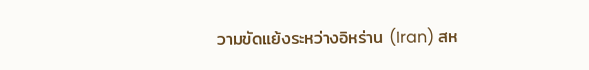วามขัดแย้งระหว่างอิหร่าน (Iran) สห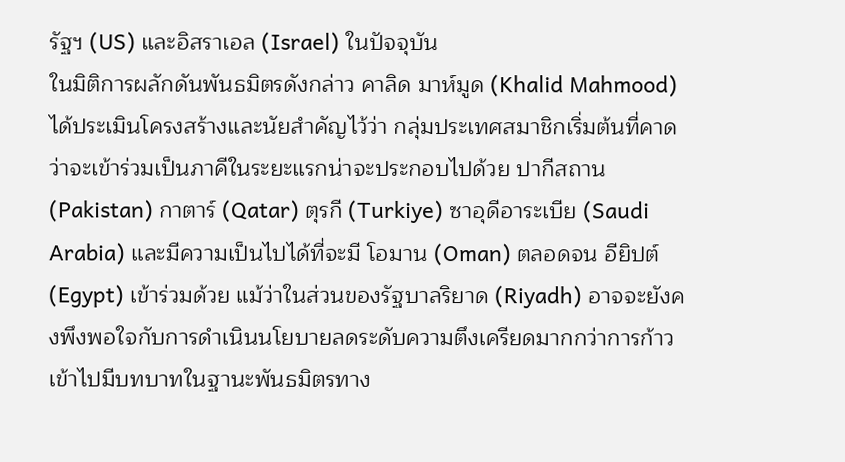รัฐฯ (US) และอิสราเอล (Israel) ในปัจจุบัน
ในมิติการผลักดันพันธมิตรดังกล่าว คาลิด มาห์มูด (Khalid Mahmood) ได้ประเมินโครงสร้างและนัยสำคัญไว้ว่า กลุ่มประเทศสมาชิกเริ่มต้นที่คาดว่าจะเข้าร่วมเป็นภาคีในระยะแรกน่าจะประกอบไปด้วย ปากีสถาน (Pakistan) กาตาร์ (Qatar) ตุรกี (Turkiye) ซาอุดีอาระเบีย (Saudi Arabia) และมีความเป็นไปได้ที่จะมี โอมาน (Oman) ตลอดจน อียิปต์ (Egypt) เข้าร่วมด้วย แม้ว่าในส่วนของรัฐบาลริยาด (Riyadh) อาจจะยังคงพึงพอใจกับการดำเนินนโยบายลดระดับความตึงเครียดมากกว่าการก้าวเข้าไปมีบทบาทในฐานะพันธมิตรทาง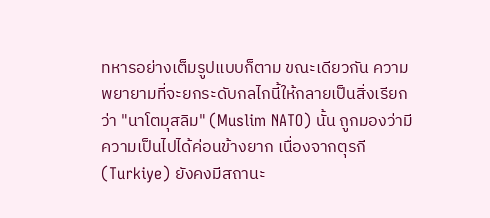ทหารอย่างเต็มรูปแบบก็ตาม ขณะเดียวกัน ความพยายามที่จะยกระดับกลไกนี้ให้กลายเป็นสิ่งเรียกว่า "นาโตมุสลิม" (Muslim NATO) นั้น ถูกมองว่ามีความเป็นไปได้ค่อนข้างยาก เนื่องจากตุรกี (Turkiye) ยังคงมีสถานะ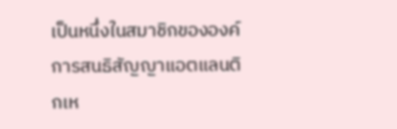เป็นหนึ่งในสมาชิกขององค์การสนธิสัญญาแอตแลนติกเห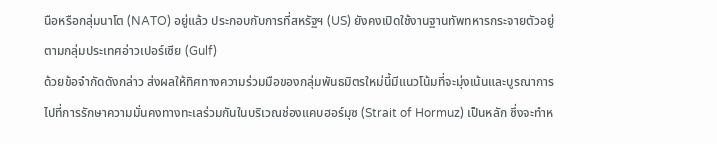นือหรือกลุ่มนาโต (NATO) อยู่แล้ว ประกอบกับการที่สหรัฐฯ (US) ยังคงเปิดใช้งานฐานทัพทหารกระจายตัวอยู่ตามกลุ่มประเทศอ่าวเปอร์เซีย (Gulf)
ด้วยข้อจำกัดดังกล่าว ส่งผลให้ทิศทางความร่วมมือของกลุ่มพันธมิตรใหม่นี้มีแนวโน้มที่จะมุ่งเน้นและบูรณาการไปที่การรักษาความมั่นคงทางทะเลร่วมกันในบริเวณช่องแคบฮอร์มุซ (Strait of Hormuz) เป็นหลัก ซึ่งจะทำห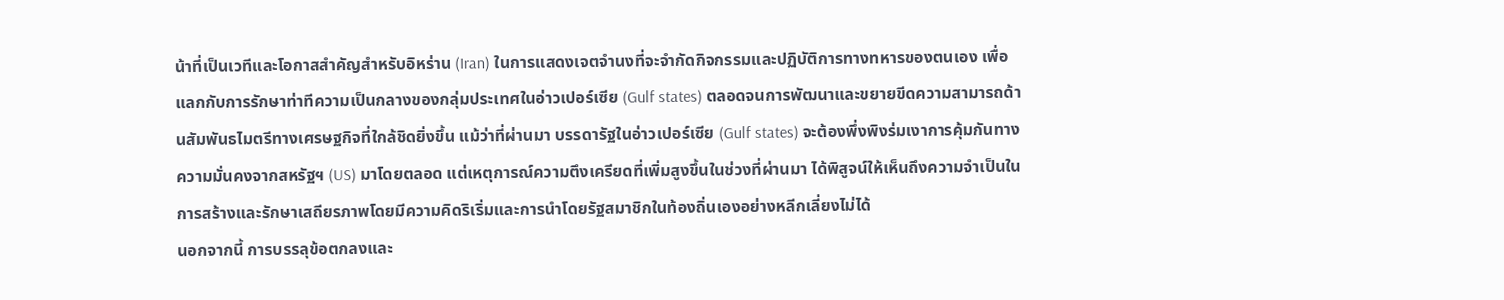น้าที่เป็นเวทีและโอกาสสำคัญสำหรับอิหร่าน (Iran) ในการแสดงเจตจำนงที่จะจำกัดกิจกรรมและปฏิบัติการทางทหารของตนเอง เพื่อแลกกับการรักษาท่าทีความเป็นกลางของกลุ่มประเทศในอ่าวเปอร์เซีย (Gulf states) ตลอดจนการพัฒนาและขยายขีดความสามารถด้านสัมพันธไมตรีทางเศรษฐกิจที่ใกล้ชิดยิ่งขึ้น แม้ว่าที่ผ่านมา บรรดารัฐในอ่าวเปอร์เซีย (Gulf states) จะต้องพึ่งพิงร่มเงาการคุ้มกันทางความมั่นคงจากสหรัฐฯ (US) มาโดยตลอด แต่เหตุการณ์ความตึงเครียดที่เพิ่มสูงขึ้นในช่วงที่ผ่านมา ได้พิสูจน์ให้เห็นถึงความจำเป็นในการสร้างและรักษาเสถียรภาพโดยมีความคิดริเริ่มและการนำโดยรัฐสมาชิกในท้องถิ่นเองอย่างหลีกเลี่ยงไม่ได้
นอกจากนี้ การบรรลุข้อตกลงและ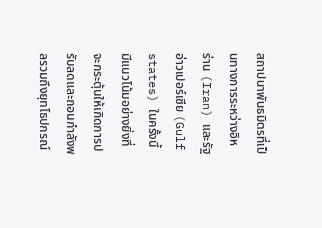สถาปนาพันธมิตรที่เป็นทางการระหว่างอิหร่าน (Iran) และรัฐอ่าวเปอร์เซีย (Gulf states) ในครั้งนี้ มีแนวโน้มอย่างยิ่งที่จะกระตุ้นให้เกิดการปรับลดและถอนกำลังพลรวมถึงยุทโธปกรณ์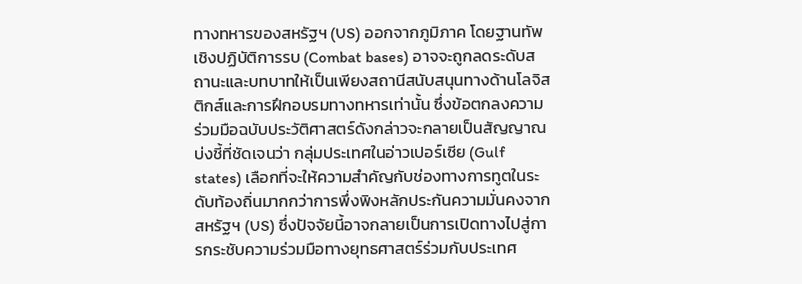ทางทหารของสหรัฐฯ (US) ออกจากภูมิภาค โดยฐานทัพเชิงปฏิบัติการรบ (Combat bases) อาจจะถูกลดระดับสถานะและบทบาทให้เป็นเพียงสถานีสนับสนุนทางด้านโลจิสติกส์และการฝึกอบรมทางทหารเท่านั้น ซึ่งข้อตกลงความร่วมมือฉบับประวัติศาสตร์ดังกล่าวจะกลายเป็นสัญญาณบ่งชี้ที่ชัดเจนว่า กลุ่มประเทศในอ่าวเปอร์เซีย (Gulf states) เลือกที่จะให้ความสำคัญกับช่องทางการทูตในระดับท้องถิ่นมากกว่าการพึ่งพิงหลักประกันความมั่นคงจากสหรัฐฯ (US) ซึ่งปัจจัยนี้อาจกลายเป็นการเปิดทางไปสู่การกระชับความร่วมมือทางยุทธศาสตร์ร่วมกับประเทศ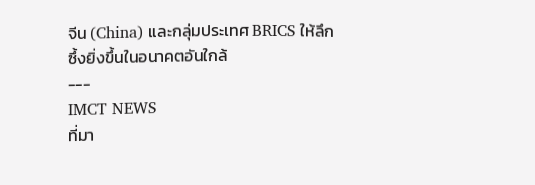จีน (China) และกลุ่มประเทศ BRICS ให้ลึกซึ้งยิ่งขึ้นในอนาคตอันใกล้
---
IMCT NEWS
ที่มา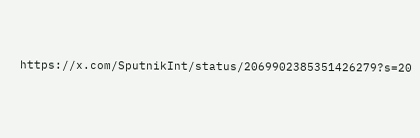https://x.com/SputnikInt/status/2069902385351426279?s=20